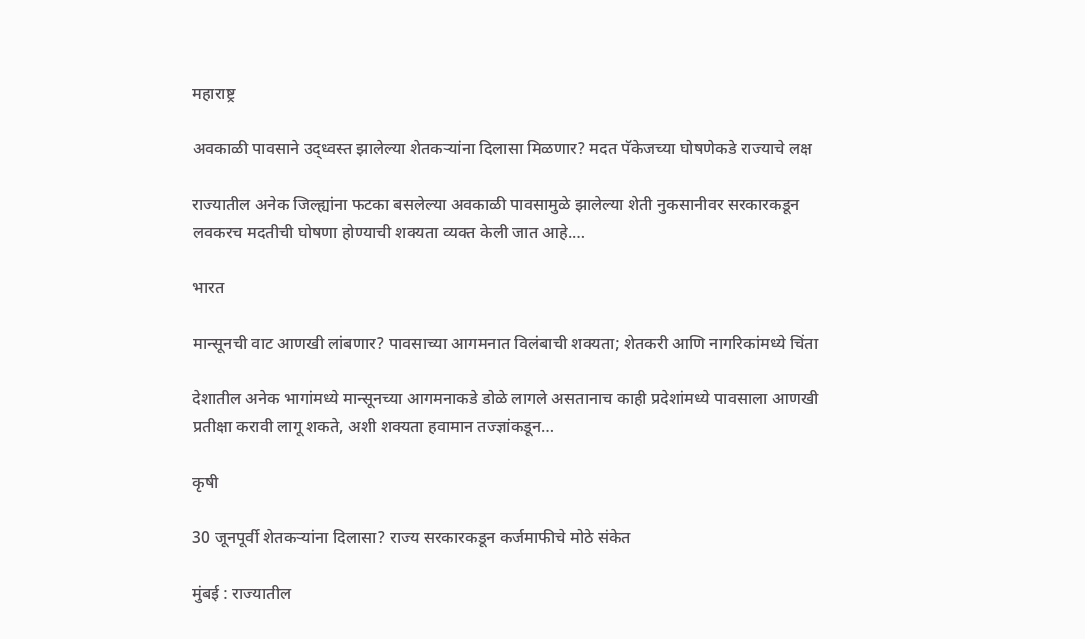महाराष्ट्र

अवकाळी पावसाने उद्ध्वस्त झालेल्या शेतकऱ्यांना दिलासा मिळणार? मदत पॅकेजच्या घोषणेकडे राज्याचे लक्ष

राज्यातील अनेक जिल्ह्यांना फटका बसलेल्या अवकाळी पावसामुळे झालेल्या शेती नुकसानीवर सरकारकडून लवकरच मदतीची घोषणा होण्याची शक्यता व्यक्त केली जात आहे.…

भारत

मान्सूनची वाट आणखी लांबणार? पावसाच्या आगमनात विलंबाची शक्यता; शेतकरी आणि नागरिकांमध्ये चिंता

देशातील अनेक भागांमध्ये मान्सूनच्या आगमनाकडे डोळे लागले असतानाच काही प्रदेशांमध्ये पावसाला आणखी प्रतीक्षा करावी लागू शकते, अशी शक्यता हवामान तज्ज्ञांकडून…

कृषी

30 जूनपूर्वी शेतकऱ्यांना दिलासा? राज्य सरकारकडून कर्जमाफीचे मोठे संकेत

मुंबई : राज्यातील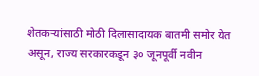शेतकऱ्यांसाठी मोठी दिलासादायक बातमी समोर येत असून, राज्य सरकारकडून ३० जूनपूर्वी नवीन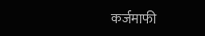कर्जमाफी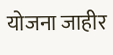योजना जाहीर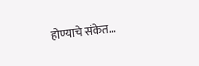होण्याचे संकेत…